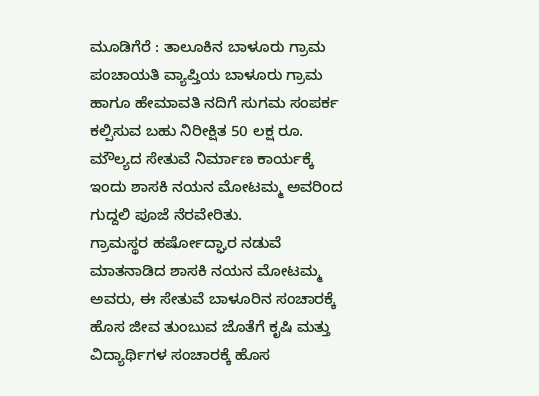ಮೂಡಿಗೆರೆ : ತಾಲೂಕಿನ ಬಾಳೂರು ಗ್ರಾಮ ಪಂಚಾಯತಿ ವ್ಯಾಪ್ತಿಯ ಬಾಳೂರು ಗ್ರಾಮ ಹಾಗೂ ಹೇಮಾವತಿ ನದಿಗೆ ಸುಗಮ ಸಂಪರ್ಕ ಕಲ್ಪಿಸುವ ಬಹು ನಿರೀಕ್ಷಿತ 50 ಲಕ್ಷ ರೂ. ಮೌಲ್ಯದ ಸೇತುವೆ ನಿರ್ಮಾಣ ಕಾರ್ಯಕ್ಕೆ ಇಂದು ಶಾಸಕಿ ನಯನ ಮೋಟಮ್ಮ ಅವರಿಂದ ಗುದ್ದಲಿ ಪೂಜೆ ನೆರವೇರಿತು.
ಗ್ರಾಮಸ್ಥರ ಹರ್ಷೋದ್ಘಾರ ನಡುವೆ ಮಾತನಾಡಿದ ಶಾಸಕಿ ನಯನ ಮೋಟಮ್ಮ ಅವರು, ಈ ಸೇತುವೆ ಬಾಳೂರಿನ ಸಂಚಾರಕ್ಕೆ ಹೊಸ ಜೀವ ತುಂಬುವ ಜೊತೆಗೆ ಕೃಷಿ ಮತ್ತು ವಿದ್ಯಾರ್ಥಿಗಳ ಸಂಚಾರಕ್ಕೆ ಹೊಸ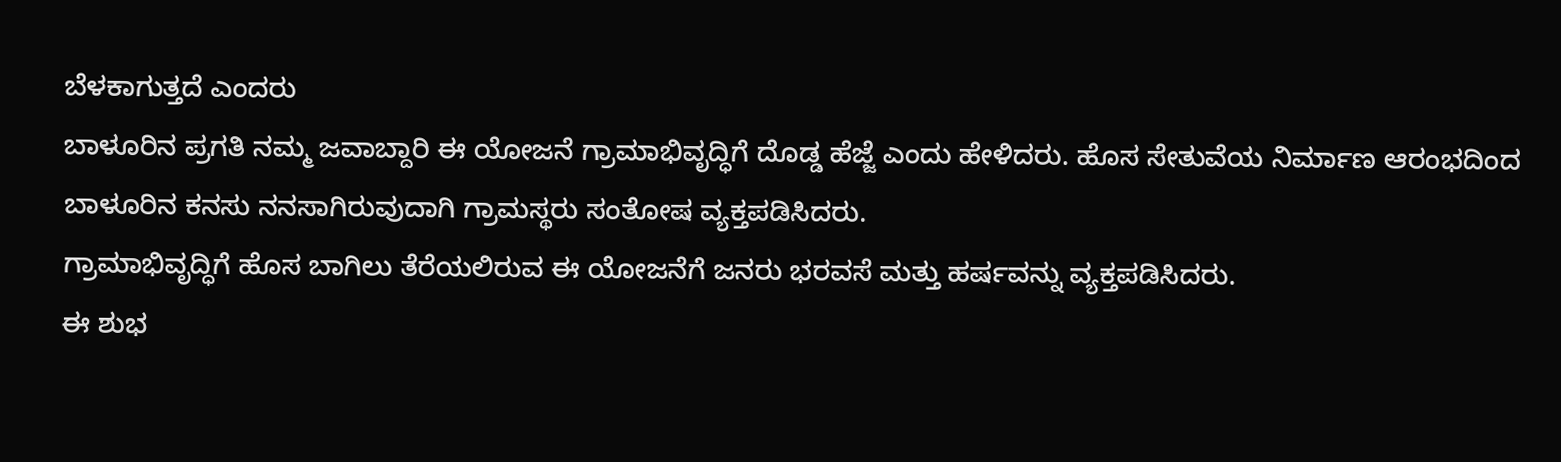ಬೆಳಕಾಗುತ್ತದೆ ಎಂದರು
ಬಾಳೂರಿನ ಪ್ರಗತಿ ನಮ್ಮ ಜವಾಬ್ದಾರಿ ಈ ಯೋಜನೆ ಗ್ರಾಮಾಭಿವೃದ್ಧಿಗೆ ದೊಡ್ಡ ಹೆಜ್ಜೆ ಎಂದು ಹೇಳಿದರು. ಹೊಸ ಸೇತುವೆಯ ನಿರ್ಮಾಣ ಆರಂಭದಿಂದ ಬಾಳೂರಿನ ಕನಸು ನನಸಾಗಿರುವುದಾಗಿ ಗ್ರಾಮಸ್ಥರು ಸಂತೋಷ ವ್ಯಕ್ತಪಡಿಸಿದರು.
ಗ್ರಾಮಾಭಿವೃದ್ಧಿಗೆ ಹೊಸ ಬಾಗಿಲು ತೆರೆಯಲಿರುವ ಈ ಯೋಜನೆಗೆ ಜನರು ಭರವಸೆ ಮತ್ತು ಹರ್ಷವನ್ನು ವ್ಯಕ್ತಪಡಿಸಿದರು.
ಈ ಶುಭ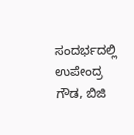ಸಂದರ್ಭದಲ್ಲಿ ಉಪೇಂದ್ರ ಗೌಡ, ಬಿಜಿ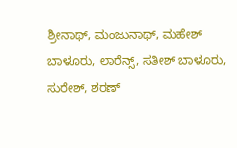ಶ್ರೀನಾಥ್, ಮಂಜುನಾಥ್, ಮಹೇಶ್ ಬಾಳೂರು, ಲಾರೆನ್ಸ್, ಸತೀಶ್ ಬಾಳೂರು, ಸುರೇಶ್, ಶರಣ್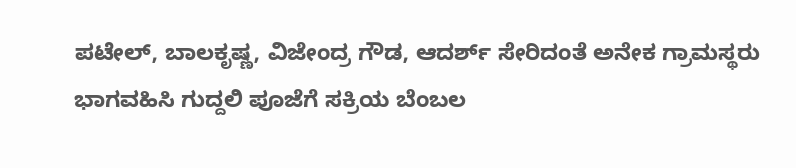ಪಟೇಲ್, ಬಾಲಕೃಷ್ಣ, ವಿಜೇಂದ್ರ ಗೌಡ, ಆದರ್ಶ್ ಸೇರಿದಂತೆ ಅನೇಕ ಗ್ರಾಮಸ್ಥರು ಭಾಗವಹಿಸಿ ಗುದ್ದಲಿ ಪೂಜೆಗೆ ಸಕ್ರಿಯ ಬೆಂಬಲ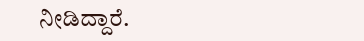ನೀಡಿದ್ದಾರೆ.